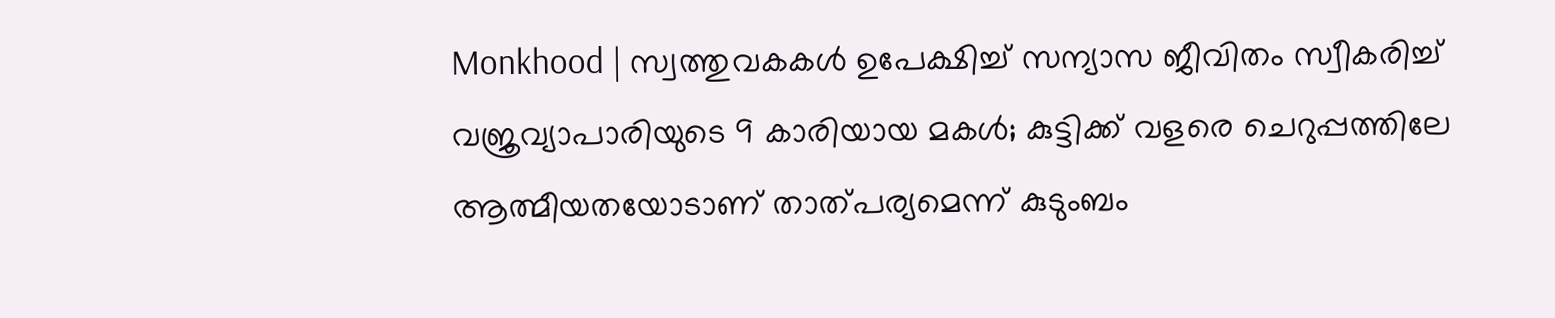Monkhood | സ്വത്തുവകകള്‍ ഉപേക്ഷിച്ച് സന്യാസ ജീവിതം സ്വീകരിച്ച് വജ്രവ്യാപാരിയുടെ 9 കാരിയായ മകള്‍; കുട്ടിക്ക് വളരെ ചെറുപ്പത്തിലേ ആത്മീയതയോടാണ് താത്പര്യമെന്ന് കുടുംബം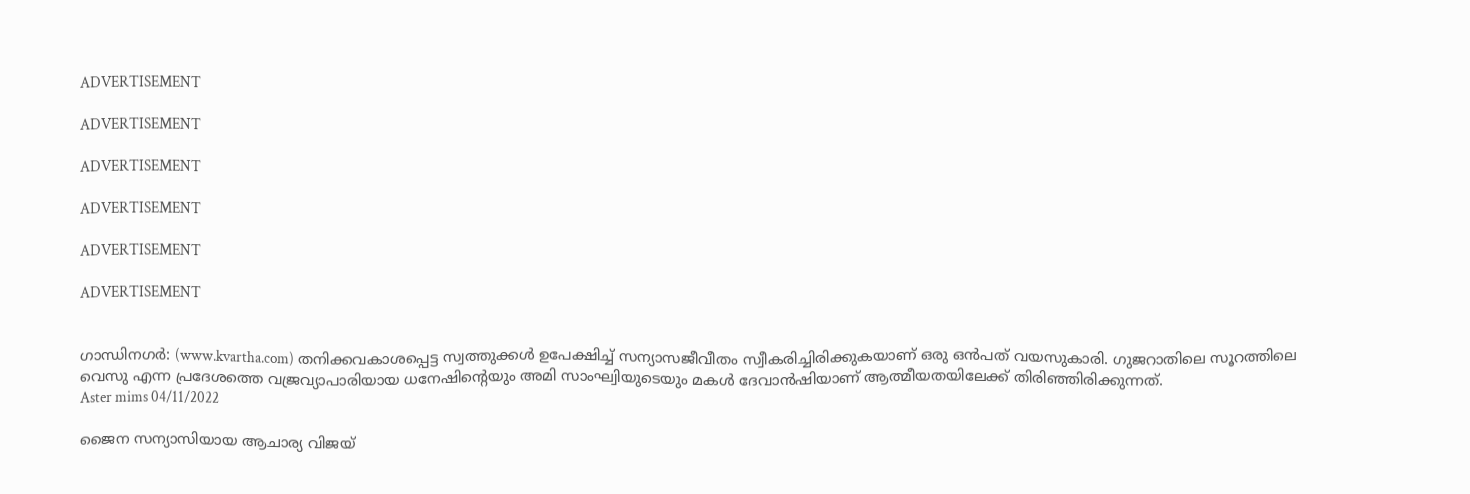ADVERTISEMENT

ADVERTISEMENT

ADVERTISEMENT

ADVERTISEMENT

ADVERTISEMENT

ADVERTISEMENT


ഗാന്ധിനഗര്‍: (www.kvartha.com) തനിക്കവകാശപ്പെട്ട സ്വത്തുക്കള്‍ ഉപേക്ഷിച്ച് സന്യാസജീവീതം സ്വീകരിച്ചിരിക്കുകയാണ് ഒരു ഒന്‍പത് വയസുകാരി. ഗുജറാതിലെ സൂറത്തിലെ വെസു എന്ന പ്രദേശത്തെ വജ്രവ്യാപാരിയായ ധനേഷിന്റെയും അമി സാംഘ്വിയുടെയും മകള്‍ ദേവാന്‍ഷിയാണ് ആത്മീയതയിലേക്ക് തിരിഞ്ഞിരിക്കുന്നത്.
Aster mims 04/11/2022

ജൈന സന്യാസിയായ ആചാര്യ വിജയ്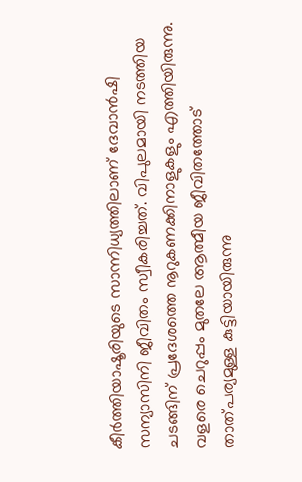കീര്‍ത്തിയാഷൂരിയുടെ സാന്നിധ്യത്തിലാണ് ദേവാന്‍ഷി സന്യാസിനി ജീവിതം സ്വീകരിച്ചത്. വിപുലമായി നടത്തിയ ചടങ്ങിന് പ്രദേശത്തെ നൂറുകണക്കിനാളുകളും എത്തിയിരുന്നു. വളരെ ചെറുപ്പം മുതലേ ആത്മീയ ജീവിതത്തോട് താത്പര്യമുള്ള കുട്ടിയായിരുന്നു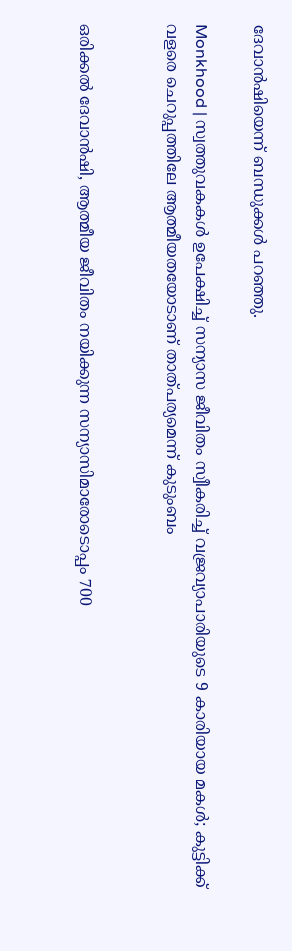ദേവാന്‍ഷിയെന്ന് ബന്ധുക്കള്‍ പറഞ്ഞു.

Monkhood | സ്വത്തുവകകള്‍ ഉപേക്ഷിച്ച് സന്യാസ ജീവിതം സ്വീകരിച്ച് വജ്രവ്യാപാരിയുടെ 9 കാരിയായ മകള്‍; കുട്ടിക്ക് വളരെ ചെറുപ്പത്തിലേ ആത്മീയതയോടാണ് താത്പര്യമെന്ന് കുടുംബം


ഒരിക്കല്‍ ദേവാന്‍ഷി, ആത്മീയ ജീവിതം നയിക്കുന്ന സന്യാസിമാരോടൊപ്പം 700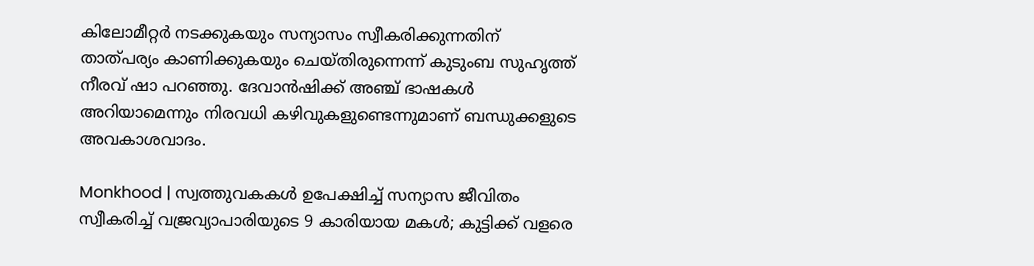കിലോമീറ്റര്‍ നടക്കുകയും സന്യാസം സ്വീകരിക്കുന്നതിന് താത്പര്യം കാണിക്കുകയും ചെയ്തിരുന്നെന്ന് കുടുംബ സുഹൃത്ത് നീരവ് ഷാ പറഞ്ഞു. ദേവാന്‍ഷിക്ക് അഞ്ച് ഭാഷകള്‍ അറിയാമെന്നും നിരവധി കഴിവുകളുണ്ടെന്നുമാണ് ബന്ധുക്കളുടെ അവകാശവാദം.

Monkhood | സ്വത്തുവകകള്‍ ഉപേക്ഷിച്ച് സന്യാസ ജീവിതം സ്വീകരിച്ച് വജ്രവ്യാപാരിയുടെ 9 കാരിയായ മകള്‍; കുട്ടിക്ക് വളരെ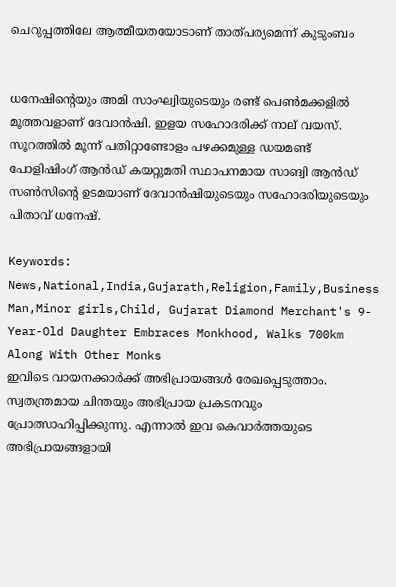ചെറുപ്പത്തിലേ ആത്മീയതയോടാണ് താത്പര്യമെന്ന് കുടുംബം


ധനേഷിന്റെയും അമി സാംഘ്വിയുടെയും രണ്ട് പെണ്‍മക്കളില്‍ മൂത്തവളാണ് ദേവാന്‍ഷി. ഇളയ സഹോദരിക്ക് നാല് വയസ്. സൂറത്തില്‍ മൂന്ന് പതിറ്റാണ്ടോളം പഴക്കമുള്ള ഡയമണ്ട് പോളിഷിംഗ് ആന്‍ഡ് കയറ്റുമതി സ്ഥാപനമായ സാങ്വി ആന്‍ഡ് സണ്‍സിന്റെ ഉടമയാണ് ദേവാന്‍ഷിയുടെയും സഹോദരിയുടെയും പിതാവ് ധനേഷ്.

Keywords:  News,National,India,Gujarath,Religion,Family,Business Man,Minor girls,Child, Gujarat Diamond Merchant's 9-Year-Old Daughter Embraces Monkhood, Walks 700km Along With Other Monks
ഇവിടെ വായനക്കാർക്ക് അഭിപ്രായങ്ങൾ രേഖപ്പെടുത്താം. സ്വതന്ത്രമായ ചിന്തയും അഭിപ്രായ പ്രകടനവും പ്രോത്സാഹിപ്പിക്കുന്നു. എന്നാൽ ഇവ കെവാർത്തയുടെ അഭിപ്രായങ്ങളായി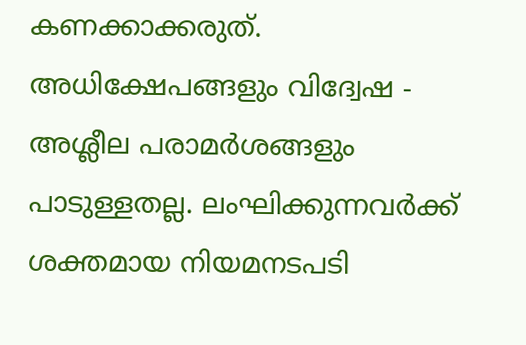കണക്കാക്കരുത്. അധിക്ഷേപങ്ങളും വിദ്വേഷ - അശ്ലീല പരാമർശങ്ങളും പാടുള്ളതല്ല. ലംഘിക്കുന്നവർക്ക് ശക്തമായ നിയമനടപടി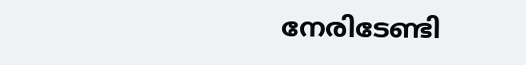നേരിടേണ്ടി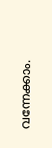വന്നേക്കാം.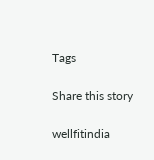Tags

Share this story

wellfitindia